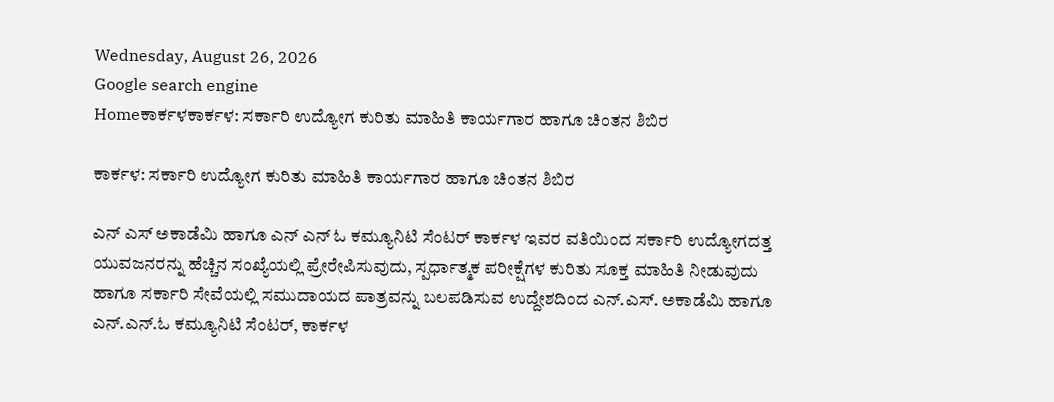Wednesday, August 26, 2026
Google search engine
Homeಕಾರ್ಕಳಕಾರ್ಕಳ: ಸರ್ಕಾರಿ ಉದ್ಯೋಗ ಕುರಿತು ಮಾಹಿತಿ ಕಾರ್ಯಗಾರ ಹಾಗೂ ಚಿಂತನ ಶಿಬಿರ

ಕಾರ್ಕಳ: ಸರ್ಕಾರಿ ಉದ್ಯೋಗ ಕುರಿತು ಮಾಹಿತಿ ಕಾರ್ಯಗಾರ ಹಾಗೂ ಚಿಂತನ ಶಿಬಿರ

ಎನ್ ಎಸ್ ಅಕಾಡೆಮಿ ಹಾಗೂ ಎನ್ ಎನ್ ಓ ಕಮ್ಯೂನಿಟಿ ಸೆಂಟರ್ ಕಾರ್ಕಳ ಇವರ ವತಿಯಿಂದ ಸರ್ಕಾರಿ ಉದ್ಯೋಗದತ್ತ ಯುವಜನರನ್ನು ಹೆಚ್ಚಿನ ಸಂಖ್ಯೆಯಲ್ಲಿ ಪ್ರೇರೇಪಿಸುವುದು, ಸ್ಪರ್ಧಾತ್ಮಕ ಪರೀಕ್ಷೆಗಳ ಕುರಿತು ಸೂಕ್ತ ಮಾಹಿತಿ ನೀಡುವುದು ಹಾಗೂ ಸರ್ಕಾರಿ ಸೇವೆಯಲ್ಲಿ ಸಮುದಾಯದ ಪಾತ್ರವನ್ನು ಬಲಪಡಿಸುವ ಉದ್ದೇಶದಿಂದ ಎನ್.ಎಸ್. ಅಕಾಡೆಮಿ ಹಾಗೂ ಎನ್.ಎನ್.ಓ ಕಮ್ಯೂನಿಟಿ ಸೆಂಟರ್, ಕಾರ್ಕಳ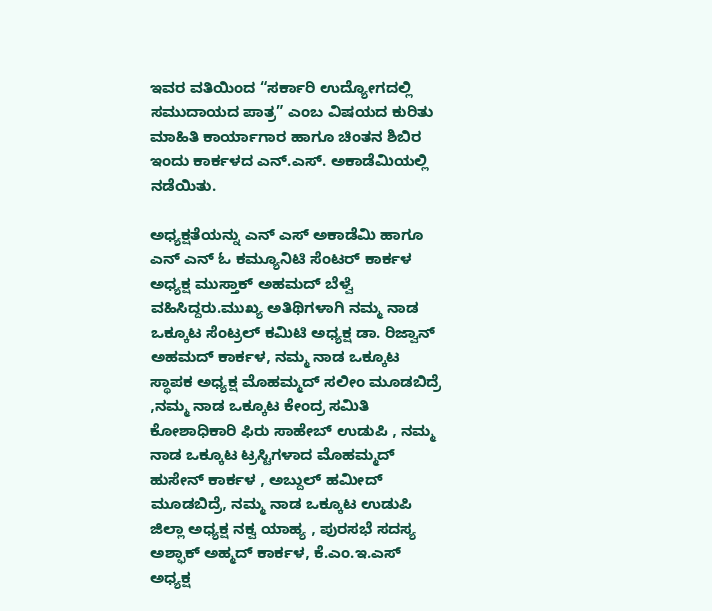ಇವರ ವತಿಯಿಂದ “ಸರ್ಕಾರಿ ಉದ್ಯೋಗದಲ್ಲಿ ಸಮುದಾಯದ ಪಾತ್ರ” ಎಂಬ ವಿಷಯದ ಕುರಿತು ಮಾಹಿತಿ ಕಾರ್ಯಾಗಾರ ಹಾಗೂ ಚಿಂತನ ಶಿಬಿರ ಇಂದು ಕಾರ್ಕಳದ ಎನ್.ಎಸ್. ಅಕಾಡೆಮಿಯಲ್ಲಿ ನಡೆಯಿತು.

ಅಧ್ಯಕ್ಷತೆಯನ್ನು ಎನ್ ಎಸ್ ಅಕಾಡೆಮಿ ಹಾಗೂ ಎನ್ ಎನ್ ಓ ಕಮ್ಯೂನಿಟಿ ಸೆಂಟರ್ ಕಾರ್ಕಳ ಅಧ್ಯಕ್ಷ ಮುಸ್ತಾಕ್ ಅಹಮದ್ ಬೆಳ್ವೆ ವಹಿಸಿದ್ದರು.ಮುಖ್ಯ ಅತಿಥಿಗಳಾಗಿ ನಮ್ಮ ನಾಡ ಒಕ್ಕೂಟ ಸೆಂಟ್ರಲ್ ಕಮಿಟಿ ಅಧ್ಯಕ್ಷ ಡಾ. ರಿಜ್ವಾನ್ ಅಹಮದ್ ಕಾರ್ಕಳ, ನಮ್ಮ ನಾಡ ಒಕ್ಕೂಟ ಸ್ಥಾಪಕ ಅಧ್ಯಕ್ಷ ಮೊಹಮ್ಮದ್ ಸಲೀಂ ಮೂಡಬಿದ್ರೆ ,ನಮ್ಮ ನಾಡ ಒಕ್ಕೂಟ ಕೇಂದ್ರ ಸಮಿತಿ ಕೋಶಾಧಿಕಾರಿ ಫಿರು ಸಾಹೇಬ್ ಉಡುಪಿ , ನಮ್ಮ ನಾಡ ಒಕ್ಕೂಟ ಟ್ರಸ್ಟಿಗಳಾದ ಮೊಹಮ್ಮದ್ ಹುಸೇನ್ ಕಾರ್ಕಳ , ಅಬ್ದುಲ್ ಹಮೀದ್ ಮೂಡಬಿದ್ರೆ, ನಮ್ಮ ನಾಡ ಒಕ್ಕೂಟ ಉಡುಪಿ ಜಿಲ್ಲಾ ಅಧ್ಯಕ್ಷ ನಕ್ವ ಯಾಹ್ಯ , ಪುರಸಭೆ ಸದಸ್ಯ ಅಶ್ಫಾಕ್ ಅಹ್ಮದ್ ಕಾರ್ಕಳ, ಕೆ.ಎಂ.ಇ.ಎಸ್ ಅಧ್ಯಕ್ಷ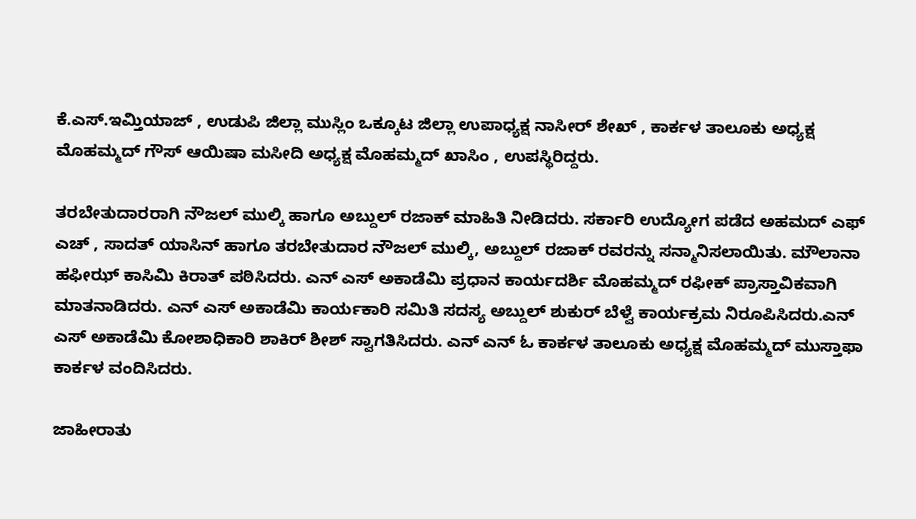ಕೆ.ಎಸ್.ಇಮ್ತಿಯಾಜ್ , ಉಡುಪಿ ಜಿಲ್ಲಾ ಮುಸ್ಲಿಂ ಒಕ್ಕೂಟ ಜಿಲ್ಲಾ ಉಪಾಧ್ಯಕ್ಷ ನಾಸೀರ್ ಶೇಖ್ , ಕಾರ್ಕಳ ತಾಲೂಕು ಅಧ್ಯಕ್ಷ ಮೊಹಮ್ಮದ್ ಗೌಸ್ ಆಯಿಷಾ ಮಸೀದಿ ಅಧ್ಯಕ್ಷ ಮೊಹಮ್ಮದ್ ಖಾಸಿಂ , ಉಪಸ್ಥಿರಿದ್ದರು.

ತರಬೇತುದಾರರಾಗಿ ನೌಜಲ್ ಮುಲ್ಕಿ ಹಾಗೂ ಅಬ್ದುಲ್ ರಜಾಕ್ ಮಾಹಿತಿ ನೀಡಿದರು. ಸರ್ಕಾರಿ ಉದ್ಯೋಗ ಪಡೆದ ಅಹಮದ್ ಎಫ್ ಎಚ್ , ಸಾದತ್ ಯಾಸಿನ್ ಹಾಗೂ ತರಬೇತುದಾರ ನೌಜಲ್ ಮುಲ್ಕಿ, ಅಬ್ದುಲ್ ರಜಾಕ್ ರವರನ್ನು ಸನ್ಮಾನಿಸಲಾಯಿತು. ಮೌಲಾನಾ ಹಫೀಝ್ ಕಾಸಿಮಿ ಕಿರಾತ್ ಪಠಿಸಿದರು. ಎನ್ ಎಸ್ ಅಕಾಡೆಮಿ ಪ್ರಧಾನ ಕಾರ್ಯದರ್ಶಿ ಮೊಹಮ್ಮದ್ ರಫೀಕ್ ಪ್ರಾಸ್ತಾವಿಕವಾಗಿ ಮಾತನಾಡಿದರು. ಎನ್ ಎಸ್ ಅಕಾಡೆಮಿ ಕಾರ್ಯಕಾರಿ ಸಮಿತಿ ಸದಸ್ಯ ಅಬ್ದುಲ್ ಶುಕುರ್ ಬೆಳ್ವೆ ಕಾರ್ಯಕ್ರಮ ನಿರೂಪಿಸಿದರು.ಎನ್ ಎಸ್ ಅಕಾಡೆಮಿ ಕೋಶಾಧಿಕಾರಿ ಶಾಕಿರ್ ಶೀಶ್ ಸ್ವಾಗತಿಸಿದರು. ಎನ್ ಎನ್ ಓ ಕಾರ್ಕಳ ತಾಲೂಕು ಅಧ್ಯಕ್ಷ ಮೊಹಮ್ಮದ್ ಮುಸ್ತಾಫಾ ಕಾರ್ಕಳ ವಂದಿಸಿದರು.

ಜಾಹೀರಾತು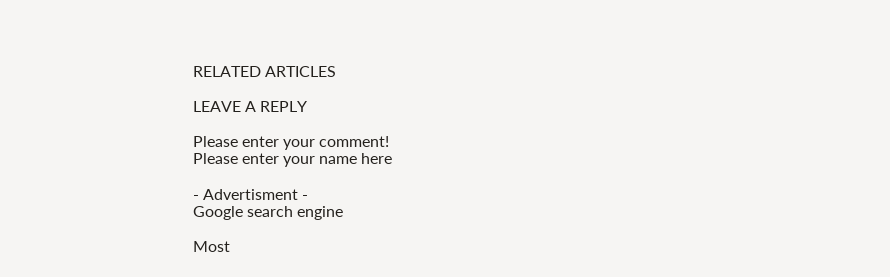RELATED ARTICLES

LEAVE A REPLY

Please enter your comment!
Please enter your name here

- Advertisment -
Google search engine

Most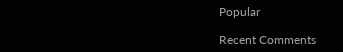Popular

Recent Comments